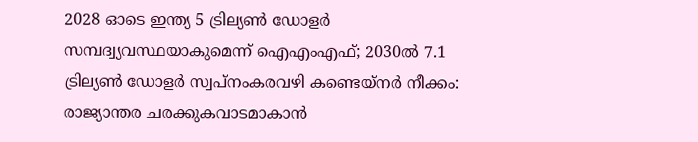2028 ഓടെ ഇന്ത്യ 5 ട്രില്യണ്‍ ഡോളര്‍ സമ്പദ്വ്യവസ്ഥയാകുമെന്ന് ഐഎംഎഫ്; 2030ല്‍ 7.1 ട്രില്യണ്‍ ഡോളര്‍ സ്വപ്നംകരവഴി കണ്ടെയ്നർ നീക്കം: രാജ്യാന്തര ചരക്കുകവാടമാകാൻ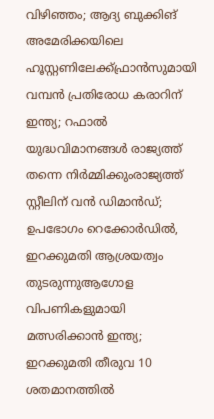വിഴിഞ്ഞം; ആദ്യ ബുക്കിങ് അമേരിക്കയിലെ ഹൂസ്റ്റണിലേക്ക്ഫ്രാൻസുമായി വമ്പന്‍ പ്രതിരോധ കരാറിന് ഇന്ത്യ; റഫാല്‍ യുദ്ധവിമാനങ്ങള്‍ രാജ്യത്ത് തന്നെ നിര്‍മ്മിക്കുംരാജ്യത്ത് സ്റ്റീലിന് വൻ ഡിമാൻഡ്; ഉപഭോഗം റെക്കോർഡിൽ, ഇറക്കുമതി ആശ്രയത്വം തുടരുന്നുആഗോള വിപണികളുമായി മത്സരിക്കാൻ ഇന്ത്യ; ഇറക്കുമതി തീരുവ 10 ശതമാനത്തിൽ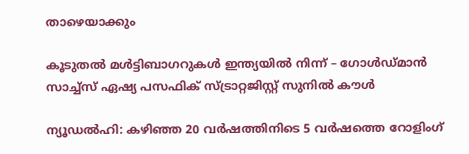താഴെയാക്കും

കൂടുതല്‍ മള്‍ട്ടിബാഗറുകള്‍ ഇന്ത്യയില്‍ നിന്ന് – ഗോള്‍ഡ്മാന്‍ സാച്ച്‌സ് ഏഷ്യ പസഫിക് സ്ട്രാറ്റജിസ്റ്റ് സുനില്‍ കൗള്‍

ന്യൂഡല്‍ഹി: കഴിഞ്ഞ 20 വര്‍ഷത്തിനിടെ 5 വര്‍ഷത്തെ റോളിംഗ്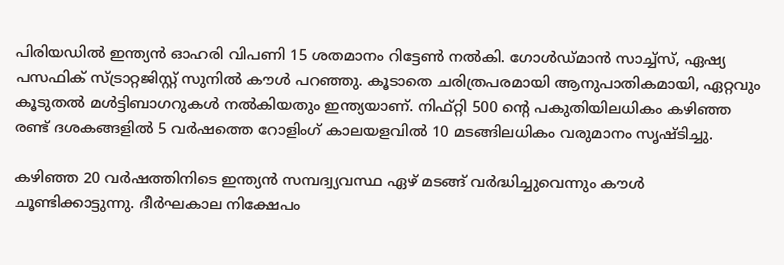പിരിയഡില്‍ ഇന്ത്യന്‍ ഓഹരി വിപണി 15 ശതമാനം റിട്ടേണ്‍ നല്‍കി. ഗോള്‍ഡ്മാന്‍ സാച്ച്‌സ്, ഏഷ്യ പസഫിക് സ്ട്രാറ്റജിസ്റ്റ് സുനില്‍ കൗള്‍ പറഞ്ഞു. കൂടാതെ ചരിത്രപരമായി ആനുപാതികമായി, ഏറ്റവും കൂടുതല്‍ മള്‍ട്ടിബാഗറുകള്‍ നല്‍കിയതും ഇന്ത്യയാണ്. നിഫ്റ്റി 500 ന്റെ പകുതിയിലധികം കഴിഞ്ഞ രണ്ട് ദശകങ്ങളില്‍ 5 വര്‍ഷത്തെ റോളിംഗ് കാലയളവില്‍ 10 മടങ്ങിലധികം വരുമാനം സൃഷ്ടിച്ചു.

കഴിഞ്ഞ 20 വര്‍ഷത്തിനിടെ ഇന്ത്യന്‍ സമ്പദ്വ്യവസ്ഥ ഏഴ് മടങ്ങ് വര്‍ദ്ധിച്ചുവെന്നും കൗള്‍ ചൂണ്ടിക്കാട്ടുന്നു. ദീര്‍ഘകാല നിക്ഷേപം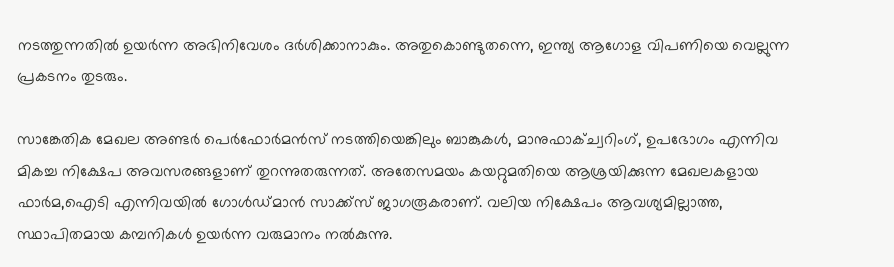നടത്തുന്നതില്‍ ഉയര്‍ന്ന അഭിനിവേശം ദര്‍ശിക്കാനാകും. അതുകൊണ്ടുതന്നെ, ഇന്ത്യ ആഗോള വിപണിയെ വെല്ലുന്ന പ്രകടനം തുടരും.

സാങ്കേതിക മേഖല അണ്ടര്‍ പെര്‍ഫോര്‍മന്‍സ് നടത്തിയെങ്കിലും ബാങ്കുകള്‍, മാനുഫാക്ച്വറിംഗ്, ഉപഭോഗം എന്നിവ മികച്ച നിക്ഷേപ അവസരങ്ങളാണ് തുറന്നുതരുന്നത്. അതേസമയം കയറ്റുമതിയെ ആശ്രയിക്കുന്ന മേഖലകളായ ഫാര്‍മ,ഐടി എന്നിവയില്‍ ഗോള്‍ഡ്മാന്‍ സാക്ക്‌സ് ജാഗരൂകരാണ്. വലിയ നിക്ഷേപം ആവശ്യമില്ലാത്ത, സ്ഥാപിതമായ കമ്പനികള്‍ ഉയര്‍ന്ന വരുമാനം നല്‍കുന്നു.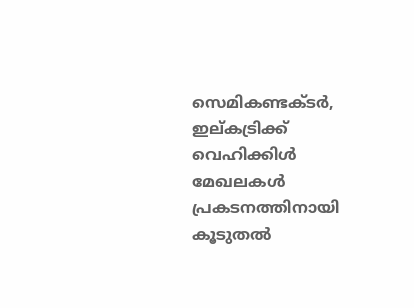സെമികണ്ടക്ടര്‍, ഇല്കട്രിക്ക് വെഹിക്കിള്‍ മേഖലകള്‍ പ്രകടനത്തിനായി കൂടുതല്‍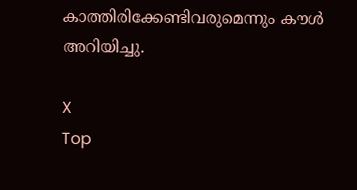കാത്തിരിക്കേണ്ടിവരുമെന്നും കൗള്‍ അറിയിച്ചു.

X
Top